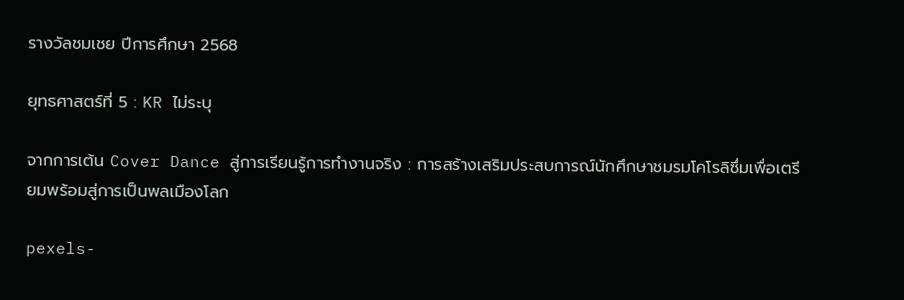รางวัลชมเชย ปีการศึกษา 2568

ยุทธศาสตร์ที่ 5 : KR ไม่ระบุ

จากการเต้น Cover Dance สู่การเรียนรู้การทำงานจริง : การสร้างเสริมประสบการณ์นักศึกษาชมรมโคโรลิซึ่มเพื่อเตรียมพร้อมสู่การเป็นพลเมืองโลก

pexels-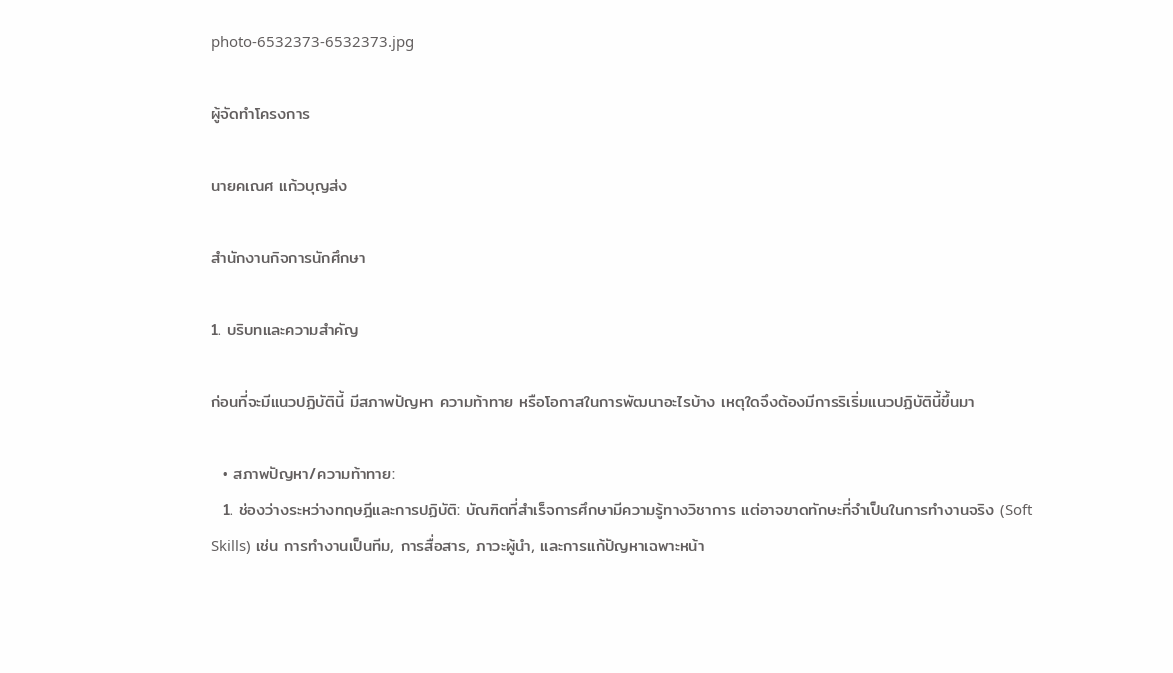photo-6532373-6532373.jpg

ผู้จัดทำโครงการ

นายคเณศ แก้วบุญส่ง

สำนักงานกิจการนักศึกษา

1. บริบทและความสำคัญ

ก่อนที่จะมีแนวปฏิบัตินี้ มีสภาพปัญหา ความท้าทาย หรือโอกาสในการพัฒนาอะไรบ้าง เหตุใดจึงต้องมีการริเริ่มแนวปฏิบัตินี้ขึ้นมา

  • สภาพปัญหา/ความท้าทาย:
  1. ช่องว่างระหว่างทฤษฎีและการปฏิบัติ: บัณฑิตที่สำเร็จการศึกษามีความรู้ทางวิชาการ แต่อาจขาดทักษะที่จำเป็นในการทำงานจริง (Soft Skills) เช่น การทำงานเป็นทีม, การสื่อสาร, ภาวะผู้นำ, และการแก้ปัญหาเฉพาะหน้า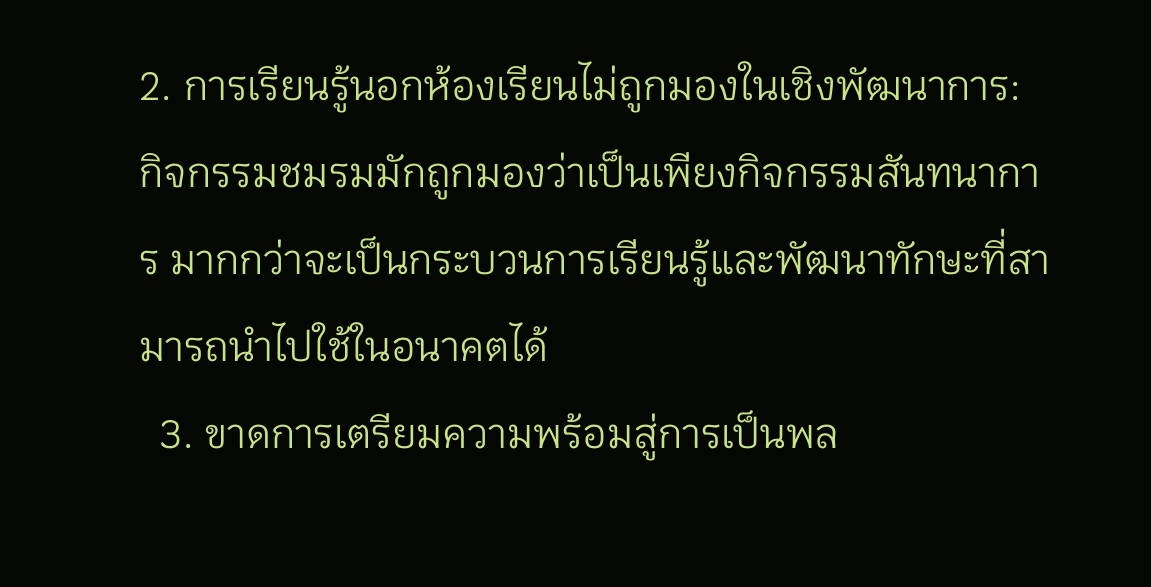2. การเรียนรู้นอกห้องเรียนไม่ถูกมองในเชิงพัฒนาการ: กิจกรรมชมรมมักถูกมองว่าเป็นเพียงกิจกรรมสันทนาการ มากกว่าจะเป็นกระบวนการเรียนรู้และพัฒนาทักษะที่สามารถนำไปใช้ในอนาคตได้
  3. ขาดการเตรียมความพร้อมสู่การเป็นพล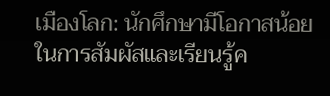เมืองโลก: นักศึกษามีโอกาสน้อยในการสัมผัสและเรียนรู้ค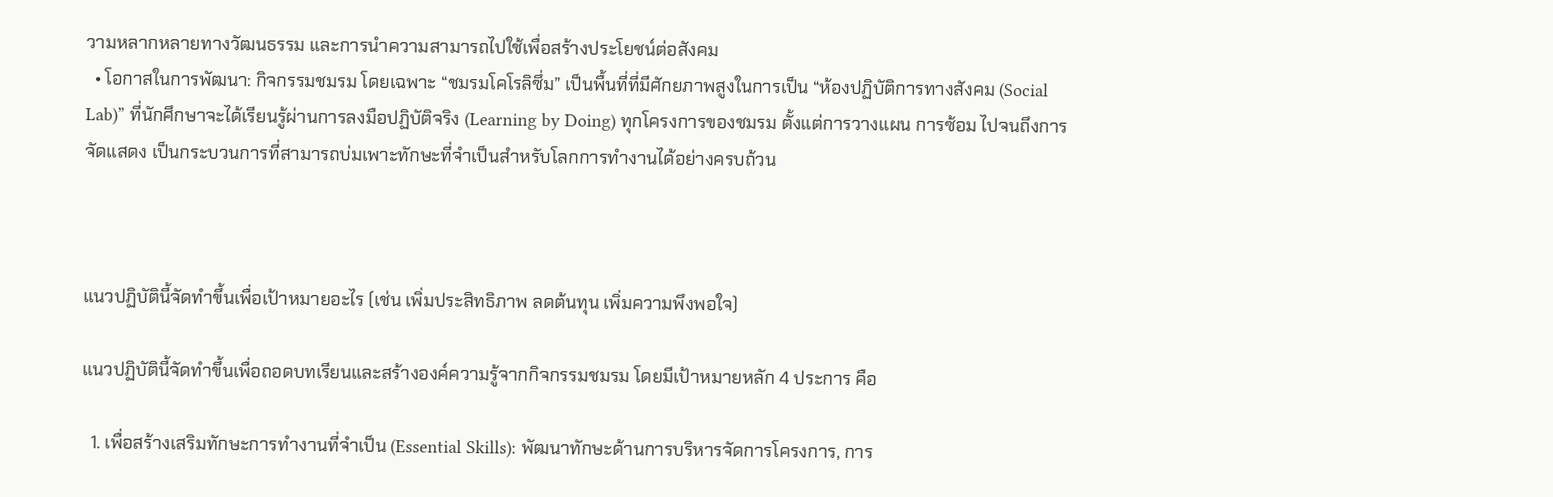วามหลากหลายทางวัฒนธรรม และการนำความสามารถไปใช้เพื่อสร้างประโยชน์ต่อสังคม
  • โอกาสในการพัฒนา: กิจกรรมชมรม โดยเฉพาะ “ชมรมโคโรลิซึ่ม” เป็นพื้นที่ที่มีศักยภาพสูงในการเป็น “ห้องปฏิบัติการทางสังคม (Social Lab)” ที่นักศึกษาจะได้เรียนรู้ผ่านการลงมือปฏิบัติจริง (Learning by Doing) ทุกโครงการของชมรม ตั้งแต่การวางแผน การซ้อม ไปจนถึงการจัดแสดง เป็นกระบวนการที่สามารถบ่มเพาะทักษะที่จำเป็นสำหรับโลกการทำงานได้อย่างครบถ้วน



แนวปฏิบัตินี้จัดทำขึ้นเพื่อเป้าหมายอะไร (เช่น เพิ่มประสิทธิภาพ ลดต้นทุน เพิ่มความพึงพอใจ)

แนวปฏิบัตินี้จัดทำขึ้นเพื่อถอดบทเรียนและสร้างองค์ความรู้จากกิจกรรมชมรม โดยมีเป้าหมายหลัก 4 ประการ คือ

  1. เพื่อสร้างเสริมทักษะการทำงานที่จำเป็น (Essential Skills): พัฒนาทักษะด้านการบริหารจัดการโครงการ, การ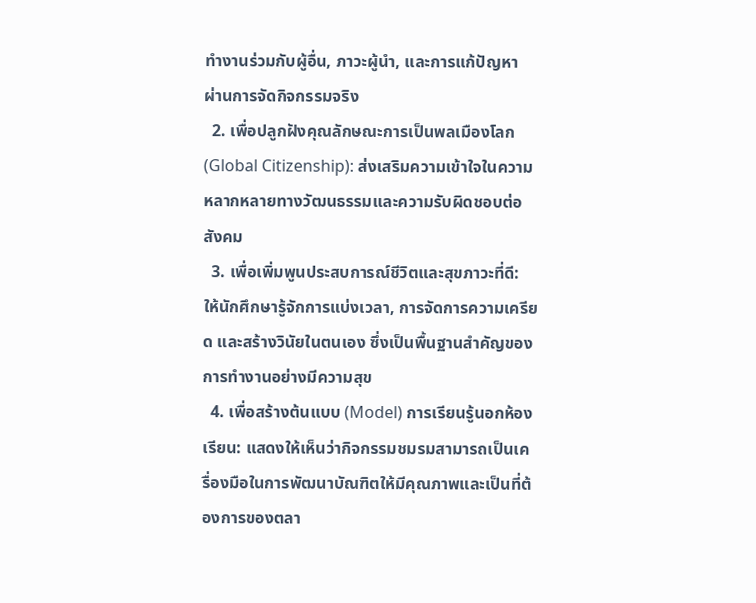ทำงานร่วมกับผู้อื่น, ภาวะผู้นำ, และการแก้ปัญหา ผ่านการจัดกิจกรรมจริง
  2. เพื่อปลูกฝังคุณลักษณะการเป็นพลเมืองโลก (Global Citizenship): ส่งเสริมความเข้าใจในความหลากหลายทางวัฒนธรรมและความรับผิดชอบต่อสังคม
  3. เพื่อเพิ่มพูนประสบการณ์ชีวิตและสุขภาวะที่ดี: ให้นักศึกษารู้จักการแบ่งเวลา, การจัดการความเครียด และสร้างวินัยในตนเอง ซึ่งเป็นพื้นฐานสำคัญของการทำงานอย่างมีความสุข
  4. เพื่อสร้างต้นแบบ (Model) การเรียนรู้นอกห้องเรียน: แสดงให้เห็นว่ากิจกรรมชมรมสามารถเป็นเครื่องมือในการพัฒนาบัณฑิตให้มีคุณภาพและเป็นที่ต้องการของตลา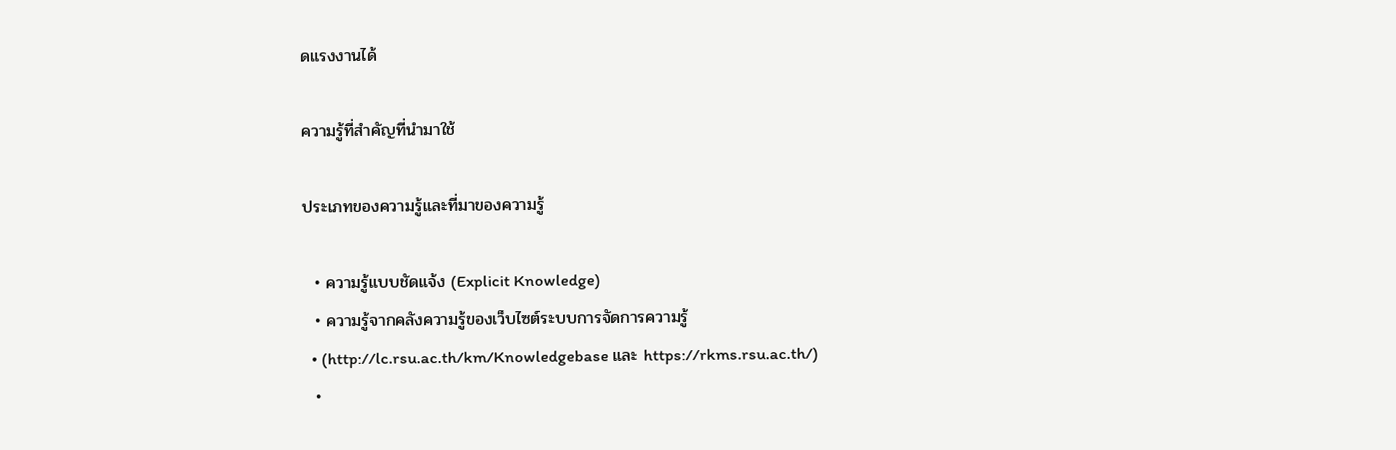ดแรงงานได้

ความรู้ที่สำคัญที่นำมาใช้

ประเภทของความรู้และที่มาของความรู้

  • ความรู้แบบชัดแจ้ง (Explicit Knowledge)
  • ความรู้จากคลังความรู้ของเว็บไซต์ระบบการจัดการความรู้
  • (http://lc.rsu.ac.th/km/Knowledgebase และ https://rkms.rsu.ac.th/)
  •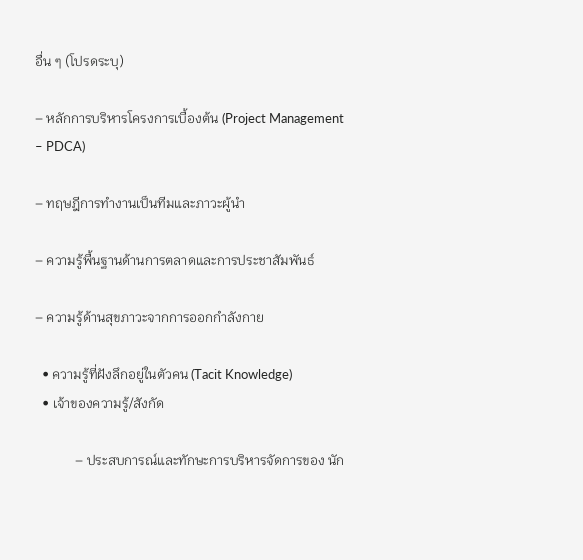อื่น ๆ (โปรดระบุ)

– หลักการบริหารโครงการเบื้องต้น (Project Management – PDCA)

– ทฤษฎีการทำงานเป็นทีมและภาวะผู้นำ

– ความรู้พื้นฐานด้านการตลาดและการประชาสัมพันธ์

– ความรู้ด้านสุขภาวะจากการออกกำลังกาย

  • ความรู้ที่ฝังลึกอยู่ในตัวคน (Tacit Knowledge)
  • เจ้าของความรู้/สังกัด

            – ประสบการณ์และทักษะการบริหารจัดการของ นัก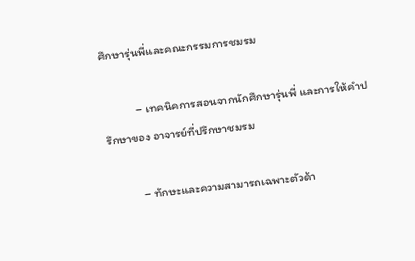ศึกษารุ่นพี่และคณะกรรมการชมรม

            – เทคนิคการสอนจากนักศึกษารุ่นพี่ และการให้คำปรึกษาของ อาจารย์ที่ปรึกษาชมรม

            – ทักษะและความสามารถเฉพาะตัวด้า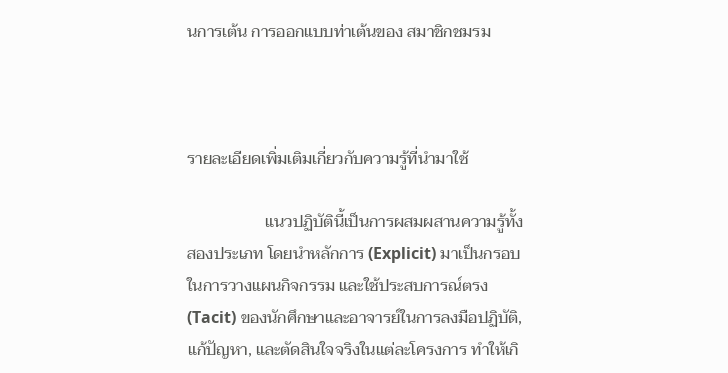นการเต้น การออกแบบท่าเต้นของ สมาชิกชมรม



รายละเอียดเพิ่มเติมเกี่ยวกับความรู้ที่นำมาใช้

                   แนวปฏิบัตินี้เป็นการผสมผสานความรู้ทั้งสองประเภท โดยนำหลักการ (Explicit) มาเป็นกรอบในการวางแผนกิจกรรม และใช้ประสบการณ์ตรง (Tacit) ของนักศึกษาและอาจารย์ในการลงมือปฏิบัติ, แก้ปัญหา, และตัดสินใจจริงในแต่ละโครงการ ทำให้เกิ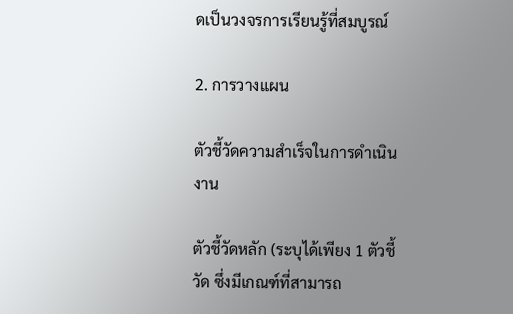ดเป็นวงจรการเรียนรู้ที่สมบูรณ์

2. การวางแผน

ตัวชี้วัดความสำเร็จในการดำเนินงาน

ตัวชี้วัดหลัก (ระบุได้เพียง 1 ตัวชี้วัด ซึ่งมีเกณฑ์ที่สามารถ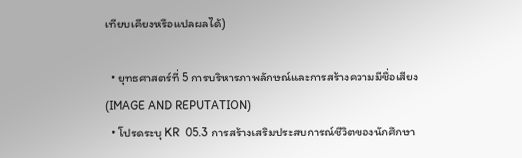เทียบเคียงหรือแปลผลได้)

  • ยุทธศาสตร์ที่ 5 การบริหารภาพลักษณ์และการสร้างความมีชื่อเสียง (IMAGE AND REPUTATION)
  • โปรดระบุ KR  05.3 การสร้างเสริมประสบการณ์ชีวิตของนักศึกษา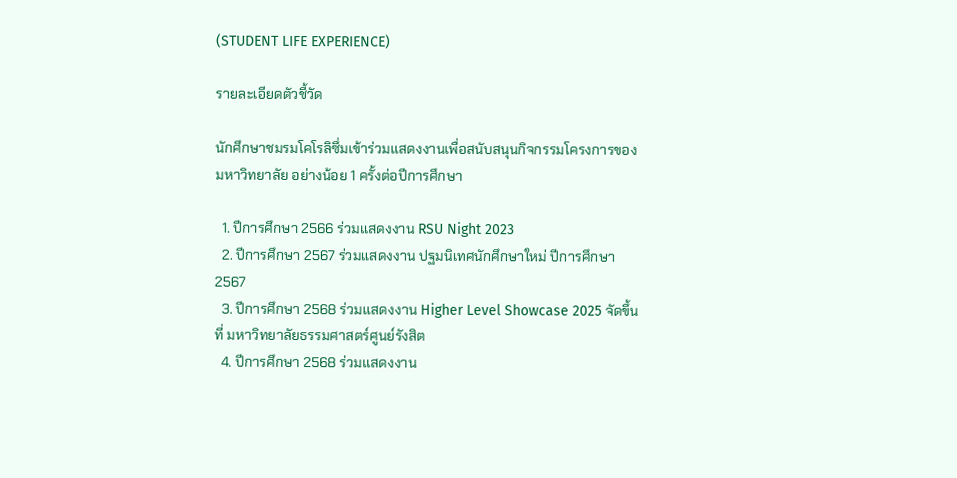(STUDENT LIFE EXPERIENCE)

รายละเอียดตัวชี้วัด

นักศึกษาชมรมโคโรลิซึ่มเข้าร่วมแสดงงานเพื่อสนับสนุนกิจกรรมโครงการของ มหาวิทยาลัย อย่างน้อย 1 ครั้งต่อปีการศึกษา

  1. ปีการศึกษา 2566 ร่วมแสดงงาน RSU Night 2023
  2. ปีการศึกษา 2567 ร่วมแสดงงาน ปฐมนิเทศนักศึกษาใหม่ ปีการศึกษา 2567
  3. ปีการศึกษา 2568 ร่วมแสดงงาน Higher Level Showcase 2025 จัดขึ้นที่ มหาวิทยาลัยธรรมศาสตร์ศูนย์รังสิต
  4. ปีการศึกษา 2568 ร่วมแสดงงาน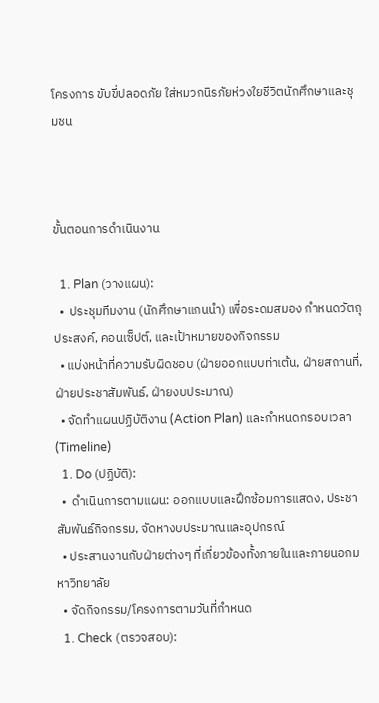โครงการ ขับขี่ปลอดภัย ใส่หมวกนิรภัยห่วงใยชีวิตนักศึกษาและชุมชน



ขั้นตอนการดำเนินงาน

  1. Plan (วางแผน):
  •  ประชุมทีมงาน (นักศึกษาแกนนำ) เพื่อระดมสมอง กำหนดวัตถุประสงค์, คอนเซ็ปต์, และเป้าหมายของกิจกรรม
  • แบ่งหน้าที่ความรับผิดชอบ (ฝ่ายออกแบบท่าเต้น, ฝ่ายสถานที่, ฝ่ายประชาสัมพันธ์, ฝ่ายงบประมาณ)
  • จัดทำแผนปฏิบัติงาน (Action Plan) และกำหนดกรอบเวลา (Timeline)
  1. Do (ปฏิบัติ):
  •  ดำเนินการตามแผน: ออกแบบและฝึกซ้อมการแสดง, ประชาสัมพันธ์กิจกรรม, จัดหางบประมาณและอุปกรณ์
  • ประสานงานกับฝ่ายต่างๆ ที่เกี่ยวข้องทั้งภายในและภายนอกมหาวิทยาลัย
  • จัดกิจกรรม/โครงการตามวันที่กำหนด
  1. Check (ตรวจสอบ):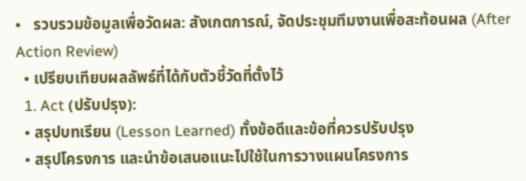•   รวบรวมข้อมูลเพื่อวัดผล: สังเกตการณ์, จัดประชุมทีมงานเพื่อสะท้อนผล (After Action Review)
  • เปรียบเทียบผลลัพธ์ที่ได้กับตัวชี้วัดที่ตั้งไว้
  1. Act (ปรับปรุง):
  • สรุปบทเรียน (Lesson Learned) ทั้งข้อดีและข้อที่ควรปรับปรุง
  • สรุปโครงการ และนำข้อเสนอแนะไปใช้ในการวางแผนโครงการ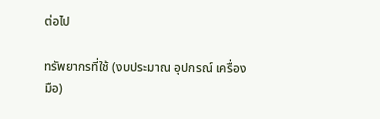ต่อไป

ทรัพยากรที่ใช้ (งบประมาณ อุปกรณ์ เครื่องมือ)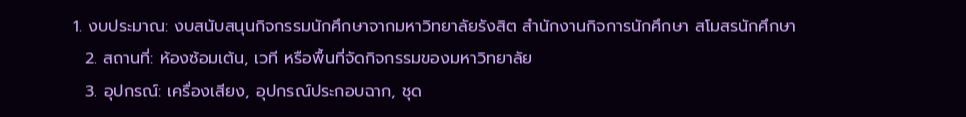1. งบประมาณ: งบสนับสนุนกิจกรรมนักศึกษาจากมหาวิทยาลัยรังสิต สำนักงานกิจการนักศึกษา สโมสรนักศึกษา
  2. สถานที่: ห้องซ้อมเต้น, เวที หรือพื้นที่จัดกิจกรรมของมหาวิทยาลัย
  3. อุปกรณ์: เครื่องเสียง, อุปกรณ์ประกอบฉาก, ชุด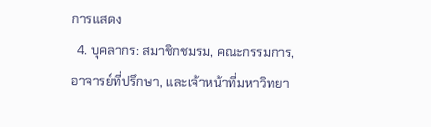การแสดง
  4. บุคลากร: สมาชิกชมรม, คณะกรรมการ, อาจารย์ที่ปรึกษา, และเจ้าหน้าที่มหาวิทยา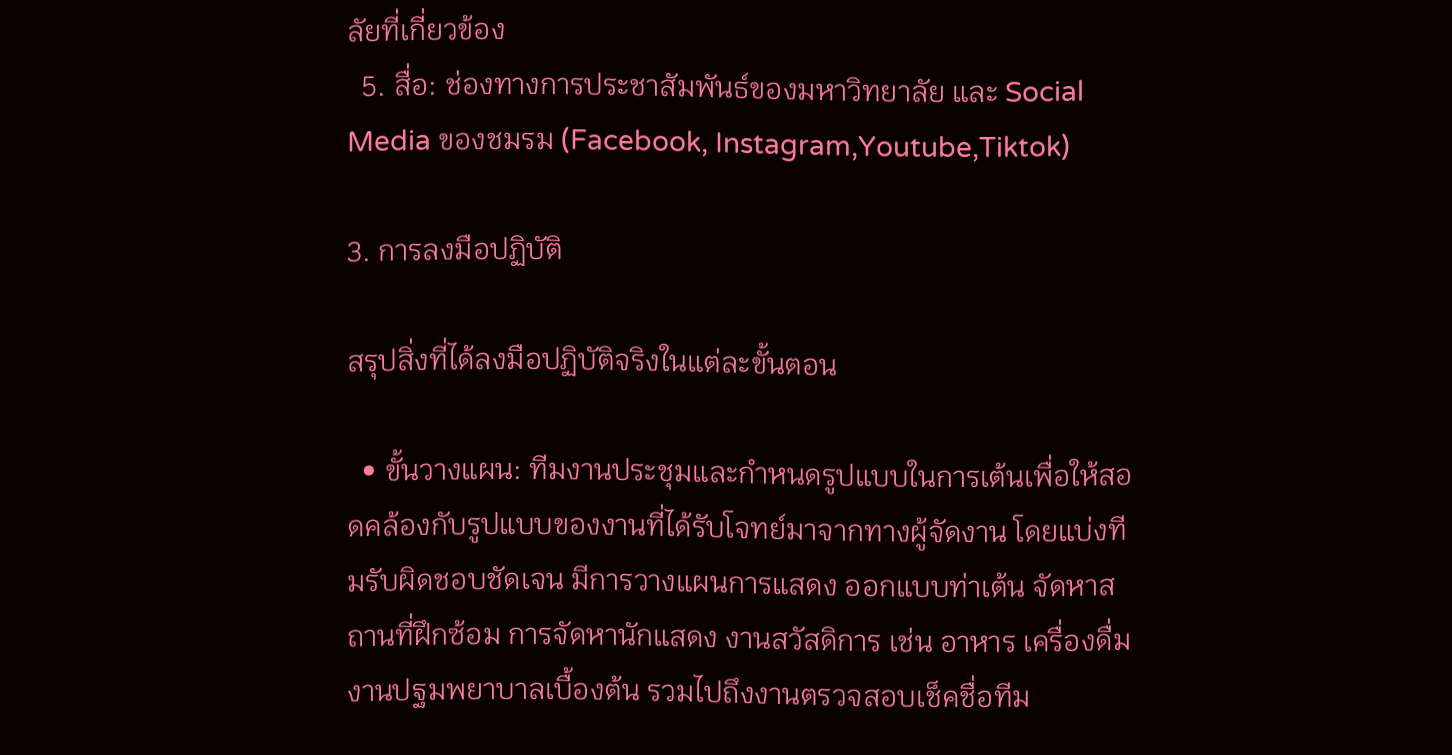ลัยที่เกี่ยวข้อง
  5. สื่อ: ช่องทางการประชาสัมพันธ์ของมหาวิทยาลัย และ Social Media ของชมรม (Facebook, Instagram,Youtube,Tiktok)

3. การลงมือปฏิบัติ

สรุปสิ่งที่ได้ลงมือปฏิบัติจริงในแต่ละขั้นตอน

  • ขั้นวางแผน: ทีมงานประชุมและกำหนดรูปแบบในการเต้นเพื่อให้สอดคล้องกับรูปแบบของงานที่ได้รับโจทย์มาจากทางผู้จัดงาน โดยแบ่งทีมรับผิดชอบชัดเจน มีการวางแผนการแสดง ออกแบบท่าเต้น จัดหาสถานที่ฝึกซ้อม การจัดหานักแสดง งานสวัสดิการ เช่น อาหาร เครื่องดื่ม งานปฐมพยาบาลเบื้องต้น รวมไปถึงงานตรวจสอบเช็คชื่อทีม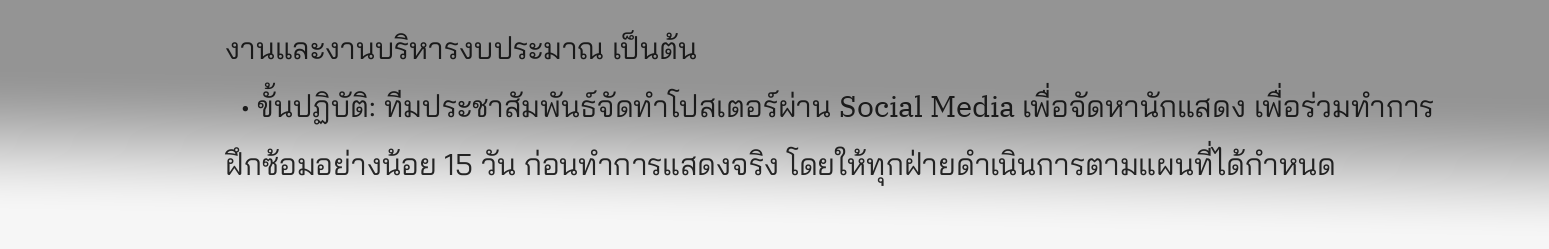งานและงานบริหารงบประมาณ เป็นต้น
  • ขั้นปฏิบัติ: ทีมประชาสัมพันธ์จัดทำโปสเตอร์ผ่าน Social Media เพื่อจัดหานักแสดง เพื่อร่วมทำการฝึกซ้อมอย่างน้อย 15 วัน ก่อนทำการแสดงจริง โดยให้ทุกฝ่ายดำเนินการตามแผนที่ได้กำหนด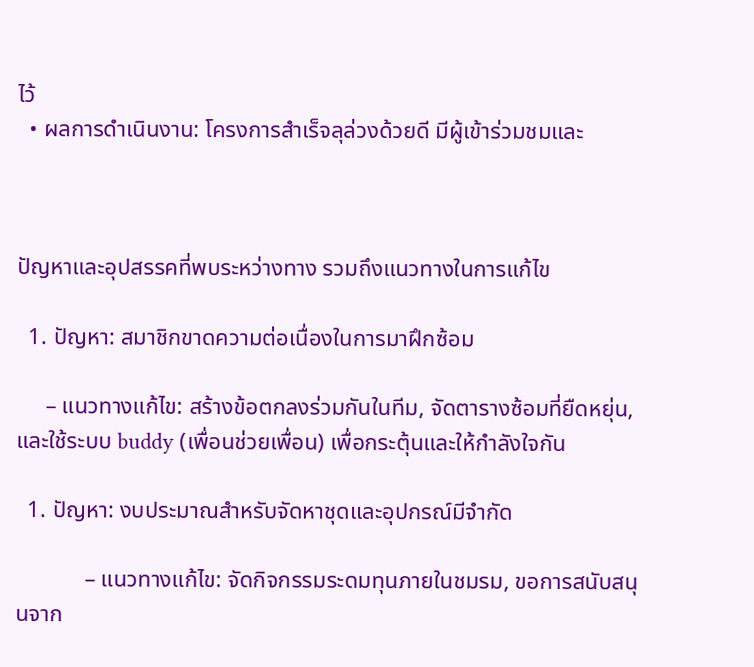ไว้
  • ผลการดำเนินงาน: โครงการสำเร็จลุล่วงด้วยดี มีผู้เข้าร่วมชมและ



ปัญหาและอุปสรรคที่พบระหว่างทาง รวมถึงแนวทางในการแก้ไข

  1. ปัญหา: สมาชิกขาดความต่อเนื่องในการมาฝึกซ้อม

     – แนวทางแก้ไข: สร้างข้อตกลงร่วมกันในทีม, จัดตารางซ้อมที่ยืดหยุ่น, และใช้ระบบ buddy (เพื่อนช่วยเพื่อน) เพื่อกระตุ้นและให้กำลังใจกัน

  1. ปัญหา: งบประมาณสำหรับจัดหาชุดและอุปกรณ์มีจำกัด

            – แนวทางแก้ไข: จัดกิจกรรมระดมทุนภายในชมรม, ขอการสนับสนุนจาก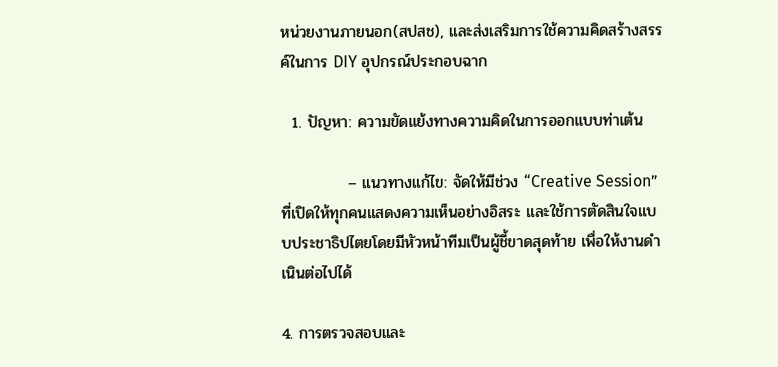หน่วยงานภายนอก(สปสช), และส่งเสริมการใช้ความคิดสร้างสรรค์ในการ DIY อุปกรณ์ประกอบฉาก

  1. ปัญหา: ความขัดแย้งทางความคิดในการออกแบบท่าเต้น

            – แนวทางแก้ไข: จัดให้มีช่วง “Creative Session” ที่เปิดให้ทุกคนแสดงความเห็นอย่างอิสระ และใช้การตัดสินใจแบบประชาธิปไตยโดยมีหัวหน้าทีมเป็นผู้ชี้ขาดสุดท้าย เพื่อให้งานดำเนินต่อไปได้

4. การตรวจสอบและ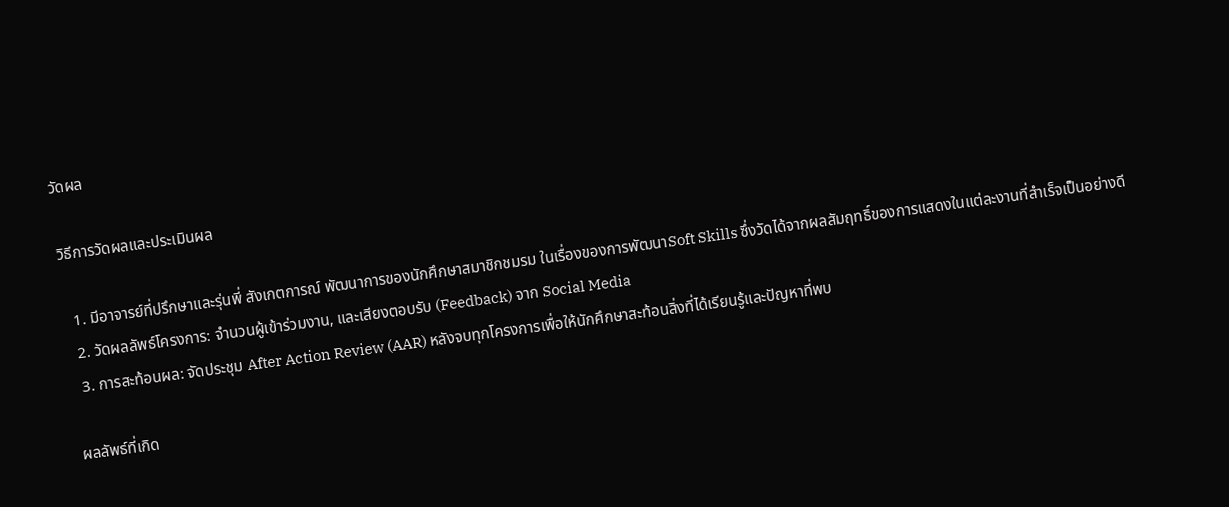วัดผล

วิธีการวัดผลและประเมินผล

  1. มีอาจารย์ที่ปรึกษาและรุ่นพี่ สังเกตการณ์ พัฒนาการของนักศึกษาสมาชิกชมรม ในเรื่องของการพัฒนาSoft Skills ซึ่งวัดได้จากผลสัมฤทธิ์ของการแสดงในแต่ละงานที่สำเร็จเป็นอย่างดี
  2. วัดผลลัพธ์โครงการ: จำนวนผู้เข้าร่วมงาน, และเสียงตอบรับ (Feedback) จาก Social Media
  3. การสะท้อนผล: จัดประชุม After Action Review (AAR) หลังจบทุกโครงการเพื่อให้นักศึกษาสะท้อนสิ่งที่ได้เรียนรู้และปัญหาที่พบ

ผลลัพธ์ที่เกิด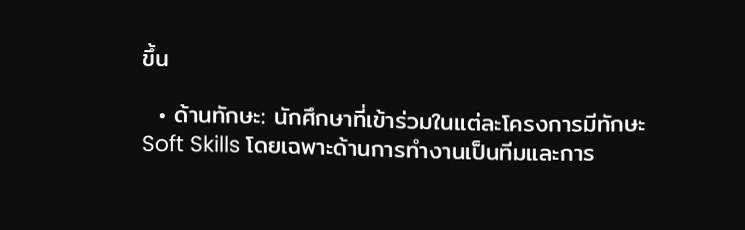ขึ้น

  • ด้านทักษะ: นักศึกษาที่เข้าร่วมในแต่ละโครงการมีทักษะ Soft Skills โดยเฉพาะด้านการทำงานเป็นทีมและการ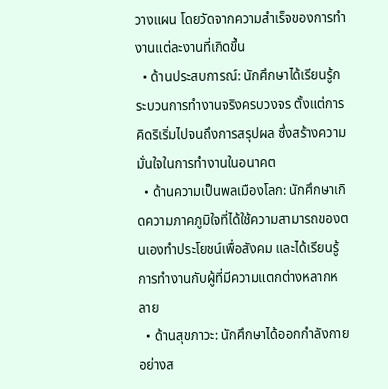วางแผน โดยวัดจากความสำเร็จของการทำงานแต่ละงานที่เกิดขึ้น
  • ด้านประสบการณ์: นักศึกษาได้เรียนรู้กระบวนการทำงานจริงครบวงจร ตั้งแต่การคิดริเริ่มไปจนถึงการสรุปผล ซึ่งสร้างความมั่นใจในการทำงานในอนาคต
  • ด้านความเป็นพลเมืองโลก: นักศึกษาเกิดความภาคภูมิใจที่ได้ใช้ความสามารถของตนเองทำประโยชน์เพื่อสังคม และได้เรียนรู้การทำงานกับผู้ที่มีความแตกต่างหลากหลาย
  • ด้านสุขภาวะ: นักศึกษาได้ออกกำลังกายอย่างส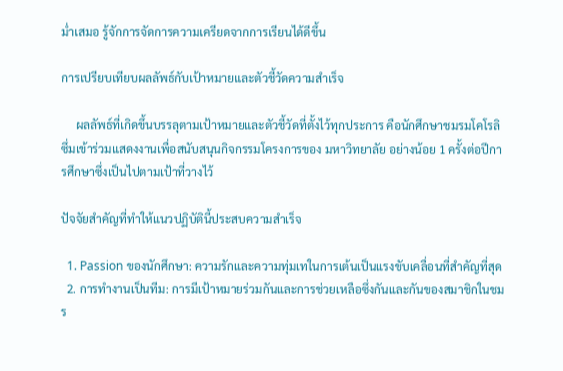ม่ำเสมอ รู้จักการจัดการความเครียดจากการเรียนได้ดีขึ้น

การเปรียบเทียบผลลัพธ์กับเป้าหมายและตัวชี้วัดความสำเร็จ

     ผลลัพธ์ที่เกิดขึ้นบรรลุตามเป้าหมายและตัวชี้วัดที่ตั้งไว้ทุกประการ คือนักศึกษาชมรมโคโรลิซึ่มเข้าร่วมแสดงงานเพื่อสนับสนุนกิจกรรมโครงการของ มหาวิทยาลัย อย่างน้อย 1 ครั้งต่อปีการศึกษาซึ่งเป็นไปตามเป้าที่วางไว้

ปัจจัยสำคัญที่ทำให้แนวปฏิบัตินี้ประสบความสำเร็จ

  1. Passion ของนักศึกษา: ความรักและความทุ่มเทในการเต้นเป็นแรงขับเคลื่อนที่สำคัญที่สุด
  2. การทำงานเป็นทีม: การมีเป้าหมายร่วมกันและการช่วยเหลือซึ่งกันและกันของสมาชิกในชมร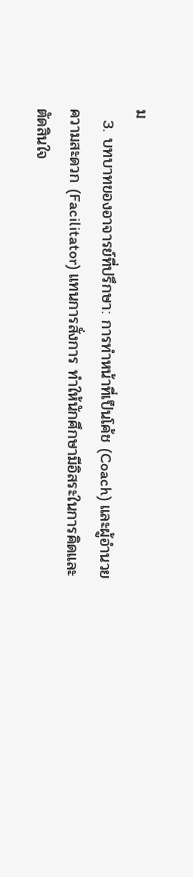ม
  3. บทบาทของอาจารย์ที่ปรึกษา: การทำหน้าที่เป็นโค้ช (Coach) และผู้อำนวยความสะดวก (Facilitator) แทนการสั่งการ ทำให้นักศึกษามีอิสระในการคิดและตัดสินใจ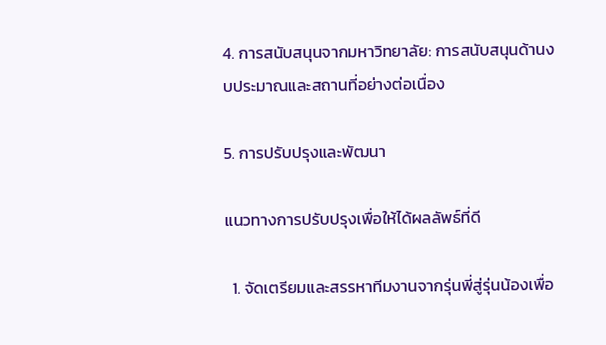4. การสนับสนุนจากมหาวิทยาลัย: การสนับสนุนด้านงบประมาณและสถานที่อย่างต่อเนื่อง

5. การปรับปรุงและพัฒนา

แนวทางการปรับปรุงเพื่อให้ได้ผลลัพธ์ที่ดี

  1. จัดเตรียมและสรรหาทีมงานจากรุ่นพี่สู่รุ่นน้องเพื่อ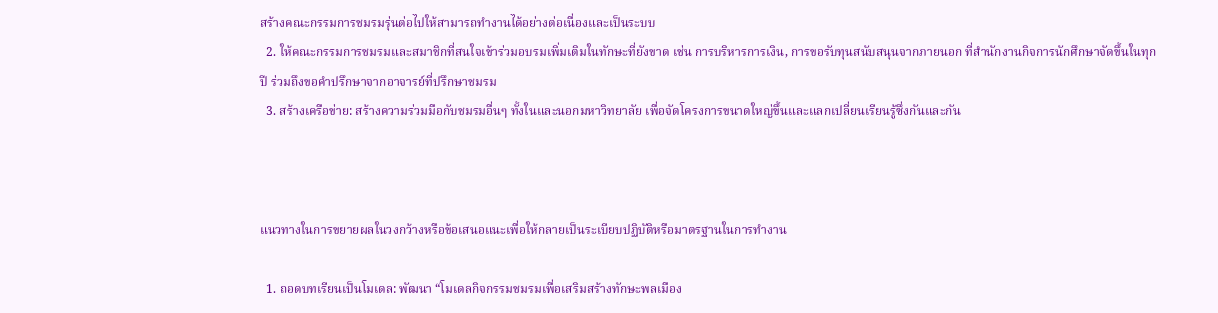สร้างคณะกรรมการชมรมรุ่นต่อไปให้สามารถทำงานได้อย่างต่อเนื่องและเป็นระบบ
  2. ให้คณะกรรมการชมรมและสมาชิกที่สนใจเข้าร่วมอบรมเพิ่มเติมในทักษะที่ยังขาด เช่น การบริหารการเงิน, การขอรับทุนสนับสนุนจากภายนอก ที่สำนักงานกิจการนักศึกษาจัดขึ้นในทุกปี ร่วมถึงขอคำปรึกษาจากอาจารย์ที่ปรึกษาชมรม
  3. สร้างเครือข่าย: สร้างความร่วมมือกับชมรมอื่นๆ ทั้งในและนอกมหาวิทยาลัย เพื่อจัดโครงการขนาดใหญ่ขึ้นและแลกเปลี่ยนเรียนรู้ซึ่งกันและกัน



แนวทางในการขยายผลในวงกว้างหรือข้อเสนอแนะเพื่อให้กลายเป็นระเบียบปฏิบัติหรือมาตรฐานในการทำงาน

  1. ถอดบทเรียนเป็นโมเดล: พัฒนา “โมเดลกิจกรรมชมรมเพื่อเสริมสร้างทักษะพลเมือง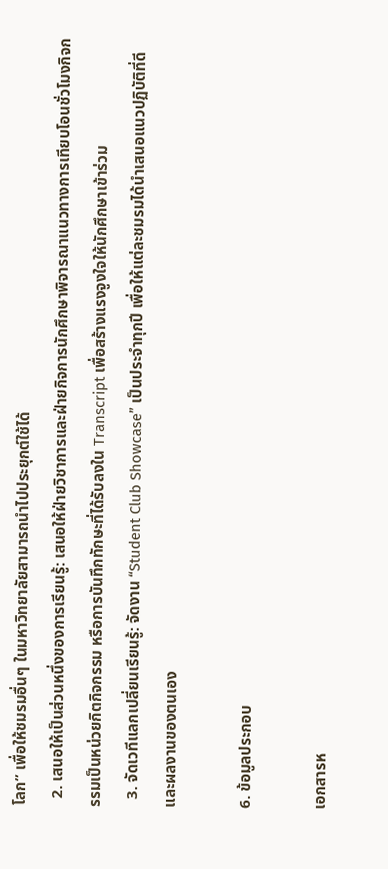โลก” เพื่อให้ชมรมอื่นๆ ในมหาวิทยาลัยสามารถนำไปประยุกต์ใช้ได้
  2. เสนอให้เป็นส่วนหนึ่งของการเรียนรู้: เสนอให้ฝ่ายวิชาการและฝ่ายกิจการนักศึกษาพิจารณาแนวทางการเทียบโอนชั่วโมงกิจกรรมเป็นหน่วยกิตกิจกรรม หรือการบันทึกทักษะที่ได้รับลงใน Transcript เพื่อสร้างแรงจูงใจให้นักศึกษาเข้าร่วม
  3. จัดเวทีแลกเปลี่ยนเรียนรู้: จัดงาน “Student Club Showcase” เป็นประจำทุกปี เพื่อให้แต่ละชมรมได้นำเสนอแนวปฏิบัติที่ดีและผลงานของตนเอง

6. ข้อมูลประกอบ

เอกสารห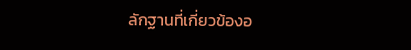ลักฐานที่เกี่ยวข้องอ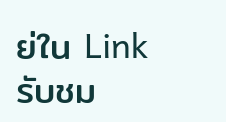ย่ใน Link
รับชม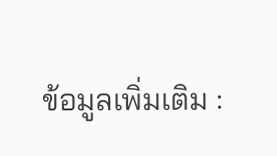ข้อมูลเพิ่มเติม :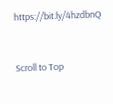https://bit.ly/4hzdbnQ


Scroll to Top